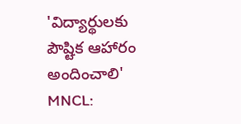'విద్యార్థులకు పౌష్టిక ఆహారం అందించాలి'
MNCL: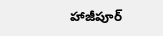హాజీపూర్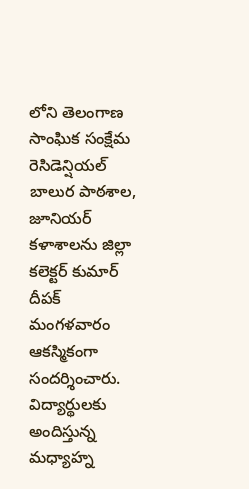లోని తెలంగాణ సాంఘిక సంక్షేమ రెసిడెన్షియల్ బాలుర పాఠశాల, జూనియర్ కళాశాలను జిల్లా కలెక్టర్ కుమార్ దీపక్ మంగళవారం ఆకస్మికంగా సందర్శించారు. విద్యార్థులకు అందిస్తున్న మధ్యాహ్న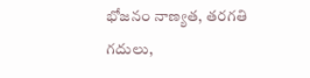భోజనం నాణ్యత, తరగతి గదులు,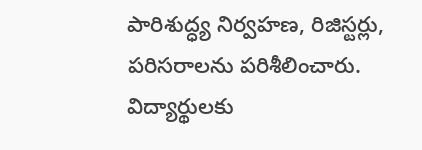పారిశుద్ధ్య నిర్వహణ, రిజిస్టర్లు, పరిసరాలను పరిశీలించారు. విద్యార్థులకు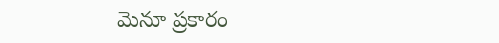మెనూ ప్రకారం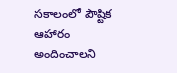సకాలంలో పౌష్టిక ఆహారం అందించాలని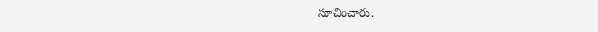సూచించారు.